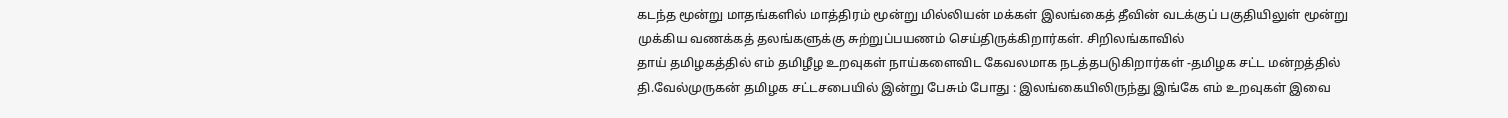கடந்த மூன்று மாதங்களில் மாத்திரம் மூன்று மில்லியன் மக்கள் இலங்கைத் தீவின் வடக்குப் பகுதியிலுள் மூன்று முக்கிய வணக்கத் தலங்களுக்கு சுற்றுப்பயணம் செய்திருக்கிறார்கள். சிறிலங்காவில்
தாய் தமிழகத்தில் எம் தமிழீழ உறவுகள் நாய்களைவிட கேவலமாக நடத்தபடுகிறார்கள் -தமிழக சட்ட மன்றத்தில் தி.வேல்முருகன் தமிழக சட்டசபையில் இன்று பேசும் போது : இலங்கையிலிருந்து இங்கே எம் உறவுகள் இவை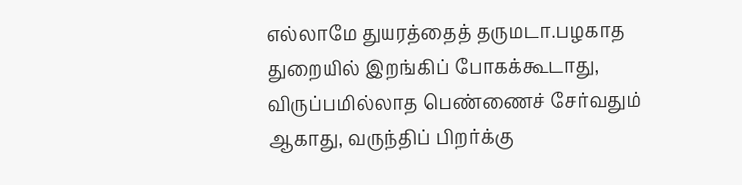எல்லாமே துயரத்தைத் தருமடா.பழகாத துறையில் இறங்கிப் போகக்கூடாது, விருப்பமில்லாத பெண்ணைச் சேர்வதும் ஆகாது, வருந்திப் பிறர்க்கு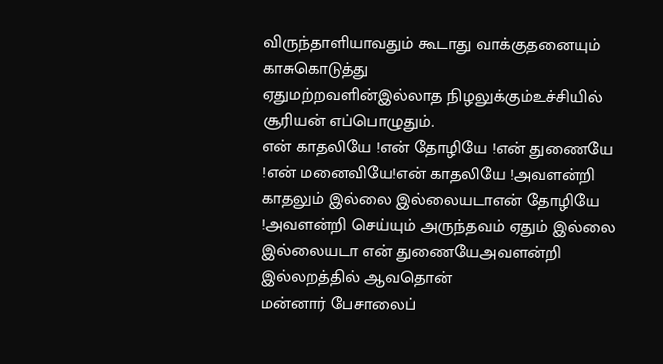விருந்தாளியாவதும் கூடாது வாக்குதனையும் காசுகொடுத்து
ஏதுமற்றவளின்இல்லாத நிழலுக்கும்உச்சியில் சூரியன் எப்பொழுதும்.
என் காதலியே !என் தோழியே !என் துணையே !என் மனைவியே!என் காதலியே !அவளன்றி காதலும் இல்லை இல்லையடாஎன் தோழியே !அவளன்றி செய்யும் அருந்தவம் ஏதும் இல்லை இல்லையடா என் துணையேஅவளன்றி இல்லறத்தில் ஆவதொன்
மன்னார் பேசாலைப்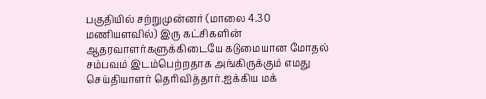பகுதியில் சற்றுமுன்னர் (மாலை 4.30 மணியளவில்) இரு கட்சிகளின் ஆதரவாளர்களுக்கிடையே கடுமையான மோதல் சம்பவம் இடம்பெற்றதாக அங்கிருக்கும் எமது செய்தியாளர் தெரிவித்தார்.ஐக்கிய மக்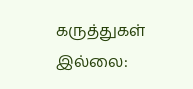கருத்துகள் இல்லை: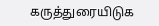கருத்துரையிடுக